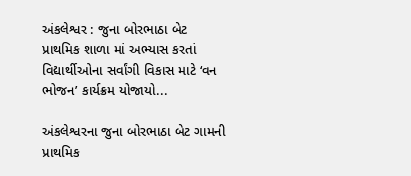અંકલેશ્વર : જુના બોરભાઠા બેટ પ્રાથમિક શાળા માં અભ્યાસ કરતાં વિદ્યાર્થીઓના સર્વાંગી વિકાસ માટે ‘વન ભોજન’ કાર્યક્રમ યોજાયો...

અંકલેશ્વરના જુના બોરભાઠા બેટ ગામની પ્રાથમિક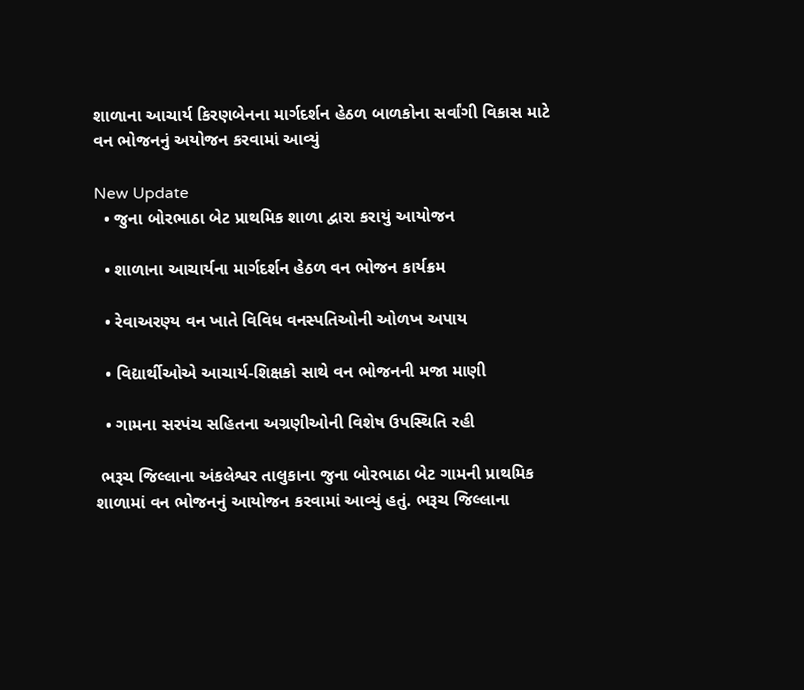શાળાના આચાર્ય કિરણબેનના માર્ગદર્શન હેઠળ બાળકોના સર્વાંગી વિકાસ માટે વન ભોજનનું અયોજન કરવામાં આવ્યું

New Update
  • જુના બોરભાઠા બેટ પ્રાથમિક શાળા દ્વારા કરાયું આયોજન

  • શાળાના આચાર્યના માર્ગદર્શન હેઠળ વન ભોજન કાર્યક્રમ

  • રેવાઅરણ્ય વન ખાતે વિવિધ વનસ્પતિઓની ઓળખ અપાય

  • વિદ્યાર્થીઓએ આચાર્ય-શિક્ષકો સાથે વન ભોજનની મજા માણી

  • ગામના સરપંચ સહિતના અગ્રણીઓની વિશેષ ઉપસ્થિતિ રહી

 ભરૂચ જિલ્લાના અંકલેશ્વર તાલુકાના જુના બોરભાઠા બેટ ગામની પ્રાથમિક શાળામાં વન ભોજનનું આયોજન કરવામાં આવ્યું હતું. ભરૂચ જિલ્લાના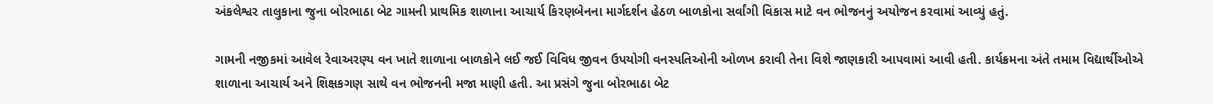અંકલેશ્વર તાલુકાના જુના બોરભાઠા બેટ ગામની પ્રાથમિક શાળાના આચાર્ય કિરણબેનના માર્ગદર્શન હેઠળ બાળકોના સર્વાંગી વિકાસ માટે વન ભોજનનું અયોજન કરવામાં આવ્યું હતું.

ગામની નજીકમાં આવેલ રેવાઅરણ્ય વન ખાતે શાળાના બાળકોને લઈ જઈ વિવિધ જીવન ઉપયોગી વનસ્પતિઓની ઓળખ કરાવી તેના વિશે જાણકારી આપવામાં આવી હતી. કાર્યક્રમના અંતે તમામ વિદ્યાર્થીઓએ શાળાના આચાર્ય અને શિક્ષકગણ સાથે વન ભોજનની મજા માણી હતી. આ પ્રસંગે જુના બોરભાઠા બેટ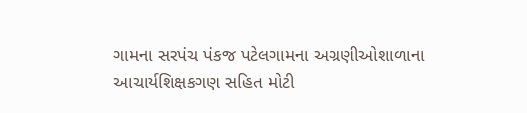ગામના સરપંચ પંકજ પટેલગામના અગ્રણીઓશાળાના આચાર્યશિક્ષકગણ સહિત મોટી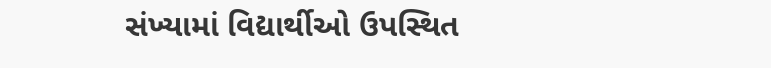સંખ્યામાં વિદ્યાર્થીઓ ઉપસ્થિત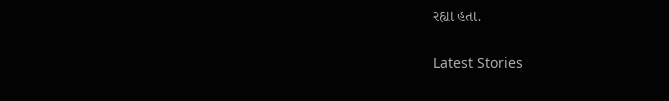રહ્યા હતા.

Latest Stories